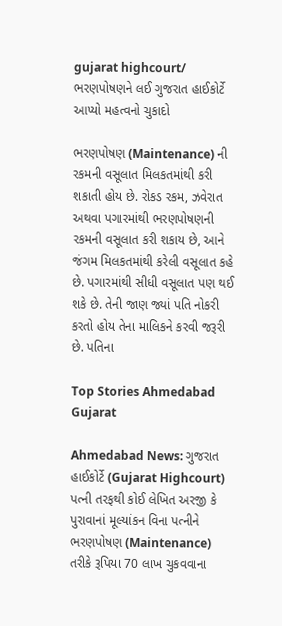gujarat highcourt/ ભરણપોષણને લઈ ગુજરાત હાઈકોર્ટે આપ્યો મહત્વનો ચુકાદો

ભરણપોષણ (Maintenance) ની રકમની વસૂલાત મિલકતમાંથી કરી શકાતી હોય છે. રોકડ રકમ, ઝવેરાત અથવા પગારમાંથી ભરણપોષણની રકમની વસૂલાત કરી શકાય છે, આને જંગમ મિલકતમાંથી કરેલી વસૂલાત કહે છે. પગારમાંથી સીધી વસૂલાત પણ થઈ શકે છે. તેની જાણ જ્યાં પતિ નોકરી કરતો હોય તેના માલિકને કરવી જરૂરી છે. પતિના

Top Stories Ahmedabad Gujarat

Ahmedabad News: ગુજરાત હાઈકોર્ટે (Gujarat Highcourt) પત્ની તરફથી કોઈ લેખિત અરજી કે પુરાવાનાં મૂલ્યાંકન વિના પત્નીને ભરણપોષણ (Maintenance) તરીકે રૂપિયા 70 લાખ ચુકવવાના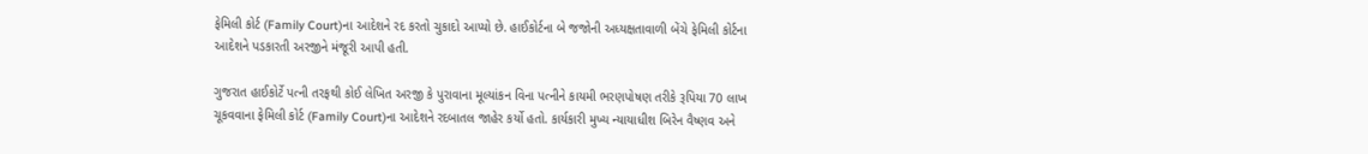ફેમિલી કોર્ટ (Family Court)ના આદેશને રદ કરતો ચુકાદો આપ્યો છે. હાઈકોર્ટના બે જજોની અધ્યક્ષતાવાળી બેંચે ફેમિલી કોર્ટના આદેશને પડકારતી અરજીને મંજૂરી આપી હતી.

ગુજરાત હાઈકોર્ટે પત્ની તરફથી કોઈ લેખિત અરજી કે પુરાવાના મૂલ્યાંકન વિના પત્નીને કાયમી ભરણપોષણ તરીકે રૂપિયા 70 લાખ ચૂકવવાના ફેમિલી કોર્ટ (Family Court)ના આદેશને રદબાતલ જાહેર કર્યો હતો. કાર્યકારી મુખ્ય ન્યાયાધીશ બિરેન વૈષ્ણવ અને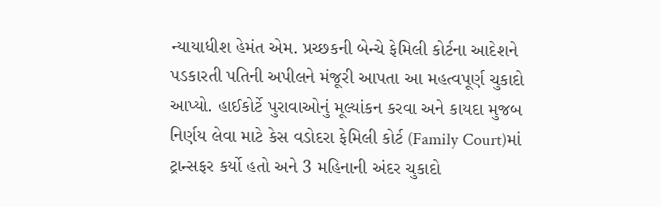ન્યાયાધીશ હેમંત એમ. પ્રચ્છકની બેન્ચે ફેમિલી કોર્ટના આદેશને પડકારતી પતિની અપીલને મંજૂરી આપતા આ મહત્વપૂર્ણ ચુકાદો આપ્યો. હાઈકોર્ટે પુરાવાઓનું મૂલ્યાંકન કરવા અને કાયદા મુજબ નિર્ણય લેવા માટે કેસ વડોદરા ફેમિલી કોર્ટ (Family Court)માં ટ્રાન્સફર કર્યો હતો અને 3 મહિનાની અંદર ચુકાદો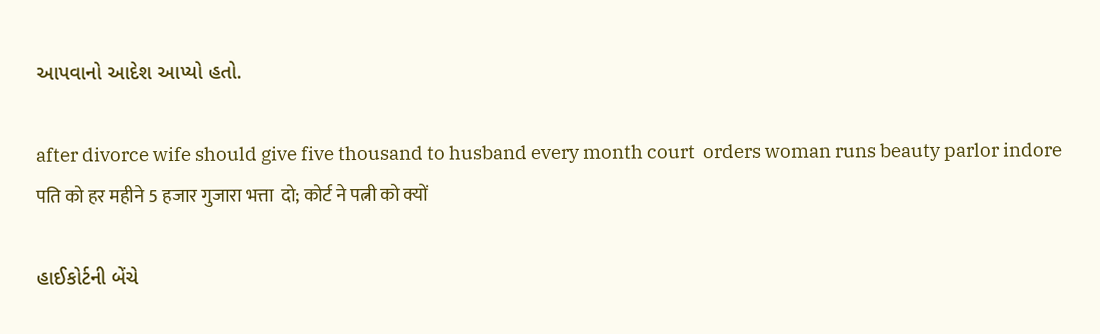આપવાનો આદેશ આપ્યો હતો.

after divorce wife should give five thousand to husband every month court  orders woman runs beauty parlor indore पति को हर महीने 5 हजार गुजारा भत्ता  दो; कोर्ट ने पत्नी को क्यों

હાઈકોર્ટની બેંચે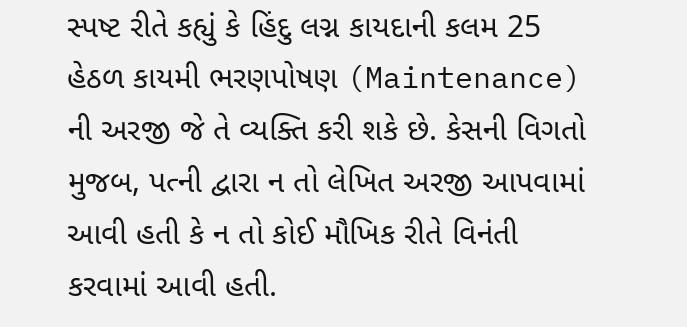સ્પષ્ટ રીતે કહ્યું કે હિંદુ લગ્ન કાયદાની કલમ 25 હેઠળ કાયમી ભરણપોષણ (Maintenance) ની અરજી જે તે વ્યક્તિ કરી શકે છે. કેસની વિગતો મુજબ, પત્ની દ્વારા ન તો લેખિત અરજી આપવામાં આવી હતી કે ન તો કોઈ મૌખિક રીતે વિનંતી કરવામાં આવી હતી.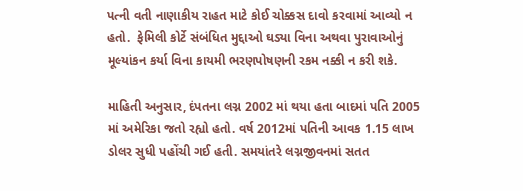પત્ની વતી નાણાકીય રાહત માટે કોઈ ચોક્કસ દાવો કરવામાં આવ્યો ન હતો.  ફેમિલી કોર્ટે સંબંધિત મુદ્દાઓ ઘડ્યા વિના અથવા પુરાવાઓનું મૂલ્યાંકન કર્યા વિના કાયમી ભરણપોષણની રકમ નક્કી ન કરી શકે.

માહિતી અનુસાર, દંપતના લગ્ન 2002 માં થયા હતા બાદમાં પતિ 2005 માં અમેરિકા જતો રહ્યો હતો. વર્ષ 2012માં પતિની આવક 1.15 લાખ ડોલર સુધી પહોંચી ગઈ હતી. સમયાંતરે લગ્નજીવનમાં સતત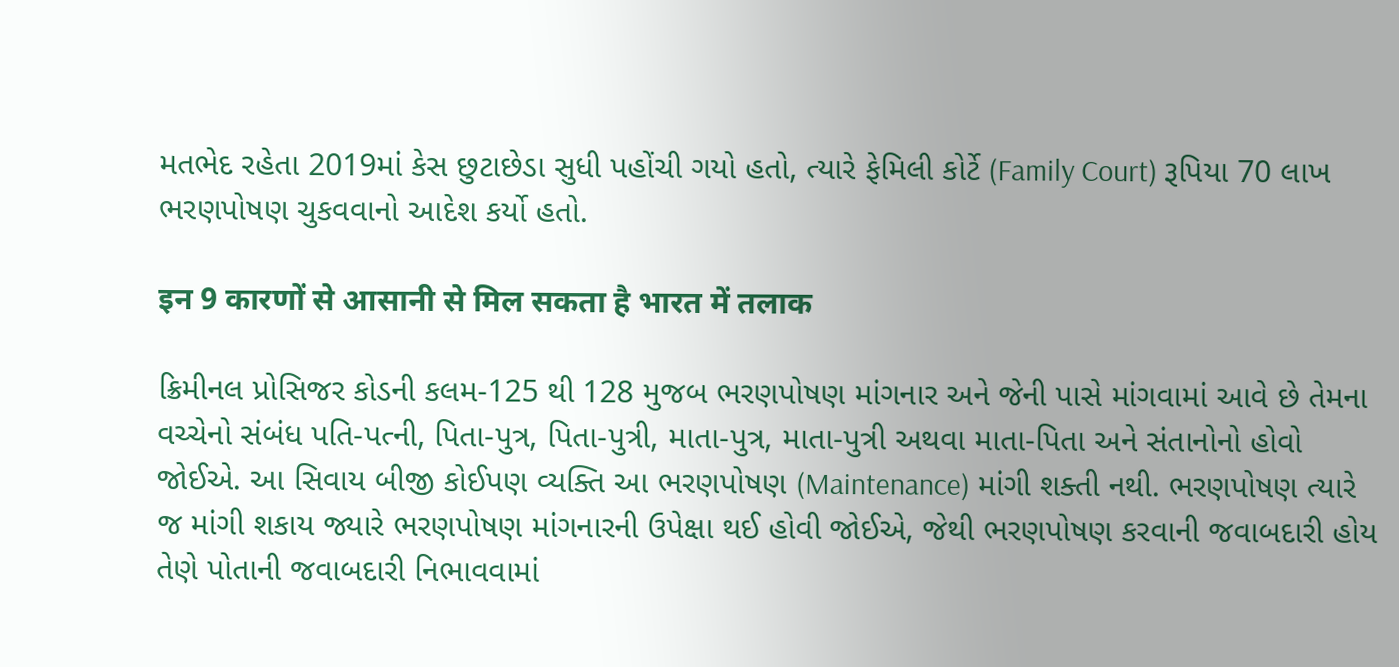મતભેદ રહેતા 2019માં કેસ છુટાછેડા સુધી પહોંચી ગયો હતો, ત્યારે ફેમિલી કોર્ટે (Family Court) રૂપિયા 70 લાખ ભરણપોષણ ચુકવવાનો આદેશ કર્યો હતો.

इन 9 कारणों से आसानी से मिल सकता है भारत में तलाक

ક્રિમીનલ પ્રોસિજર કોડની કલમ-125 થી 128 મુજબ ભરણપોષણ માંગનાર અને જેની પાસે માંગવામાં આવે છે તેમના વચ્ચેનો સંબંધ પતિ-પત્ની, પિતા-પુત્ર, પિતા-પુત્રી, માતા-પુત્ર, માતા-પુત્રી અથવા માતા-પિતા અને સંતાનોનો હોવો જોઈએ. આ સિવાય બીજી કોઈપણ વ્યક્તિ આ ભરણપોષણ (Maintenance) માંગી શક્તી નથી. ભરણપોષણ ત્યારે જ માંગી શકાય જ્યારે ભરણપોષણ માંગનારની ઉપેક્ષા થઈ હોવી જોઈએ, જેથી ભરણપોષણ કરવાની જવાબદારી હોય તેણે પોતાની જવાબદારી નિભાવવામાં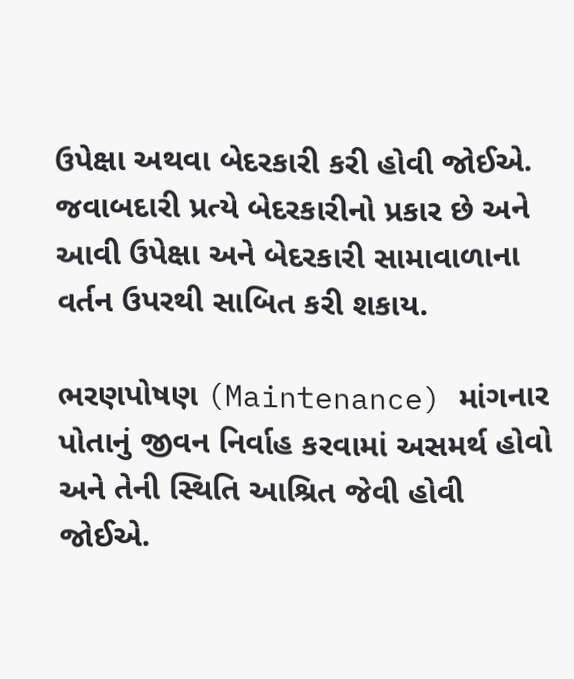ઉપેક્ષા અથવા બેદરકારી કરી હોવી જોઈએ. જવાબદારી પ્રત્યે બેદરકારીનો પ્રકાર છે અને આવી ઉપેક્ષા અને બેદરકારી સામાવાળાના વર્તન ઉપરથી સાબિત કરી શકાય.

ભરણપોષણ (Maintenance) માંગનાર પોતાનું જીવન નિર્વાહ કરવામાં અસમર્થ હોવો અને તેની સ્થિતિ આશ્રિત જેવી હોવી જોઈએ.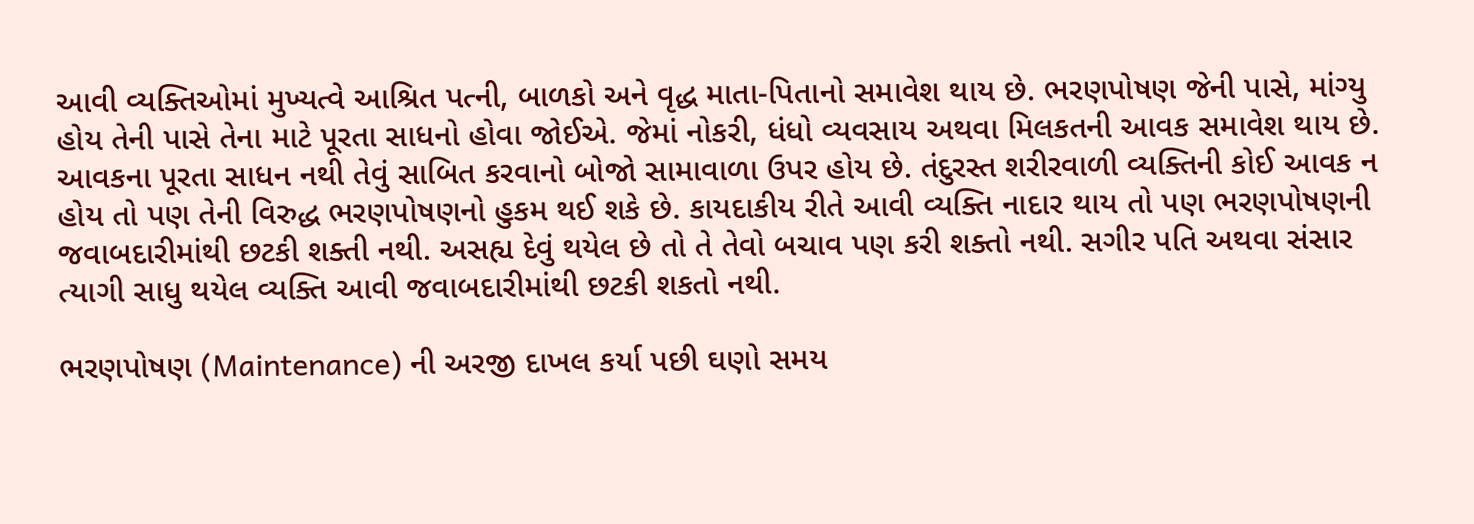આવી વ્યક્તિઓમાં મુખ્યત્વે આશ્રિત પત્ની, બાળકો અને વૃદ્ધ માતા-પિતાનો સમાવેશ થાય છે. ભરણપોષણ જેની પાસે, માંગ્યુ હોય તેની પાસે તેના માટે પૂરતા સાધનો હોવા જોઈએ. જેમાં નોકરી, ધંધો વ્યવસાય અથવા મિલકતની આવક સમાવેશ થાય છે. આવકના પૂરતા સાધન નથી તેવું સાબિત કરવાનો બોજો સામાવાળા ઉપર હોય છે. તંદુરસ્ત શરીરવાળી વ્યક્તિની કોઈ આવક ન હોય તો પણ તેની વિરુદ્ધ ભરણપોષણનો હુકમ થઈ શકે છે. કાયદાકીય રીતે આવી વ્યક્તિ નાદાર થાય તો પણ ભરણપોષણની જવાબદારીમાંથી છટકી શક્તી નથી. અસહ્ય દેવું થયેલ છે તો તે તેવો બચાવ પણ કરી શક્તો નથી. સગીર પતિ અથવા સંસાર ત્યાગી સાધુ થયેલ વ્યક્તિ આવી જવાબદારીમાંથી છટકી શકતો નથી.

ભરણપોષણ (Maintenance) ની અરજી દાખલ કર્યા પછી ઘણો સમય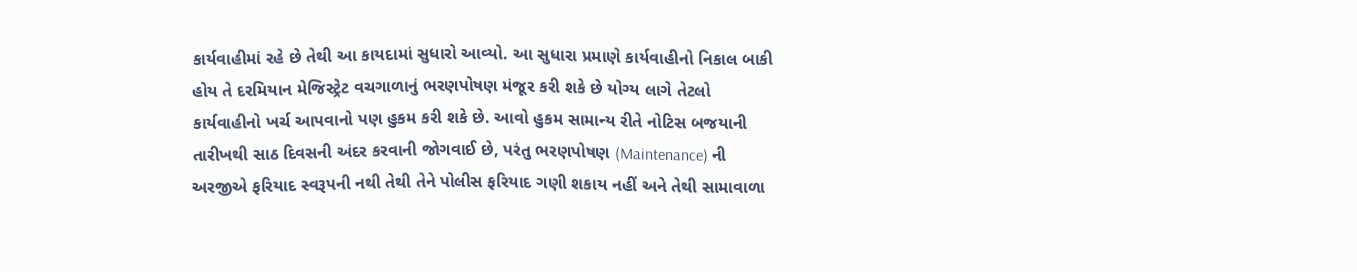કાર્યવાહીમાં રહે છે તેથી આ કાયદામાં સુધારો આવ્યો. આ સુધારા પ્રમાણે કાર્યવાહીનો નિકાલ બાકી હોય તે દરમિયાન મેજિસ્ટ્રેટ વચગાળાનું ભરણપોષણ મંજૂર કરી શકે છે યોગ્ય લાગે તેટલો કાર્યવાહીનો ખર્ચ આપવાનો પણ હુકમ કરી શકે છે. આવો હુકમ સામાન્ય રીતે નોટિસ બજયાની તારીખથી સાઠ દિવસની અંદર કરવાની જોગવાઈ છે, પરંતુ ભરણપોષણ (Maintenance) ની અરજીએ ફરિયાદ સ્વરૂપની નથી તેથી તેને પોલીસ ફરિયાદ ગણી શકાય નહીં અને તેથી સામાવાળા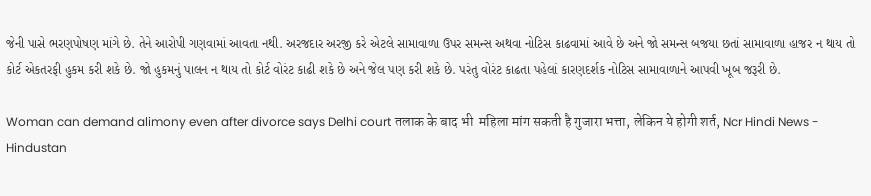જેની પાસે ભરણપોષણ માંગે છે. તેને આરોપી ગણવામાં આવતા નથી. અરજદાર અરજી કરે એટલે સામાવાળા ઉપર સમન્સ અથવા નોટિસ કાઢવામાં આવે છે અને જો સમન્સ બજયા છતાં સામાવાળા હાજર ન થાય તો કોર્ટ એકતરફી હુકમ કરી શકે છે. જો હુકમનું પાલન ન થાય તો કોર્ટ વોરંટ કાઢી શકે છે અને જેલ પણ કરી શકે છે. પરંતુ વોરંટ કાઢતા પહેલાં કારણદર્શક નોટિસ સામાવાળાને આપવી ખૂબ જરૂરી છે.

Woman can demand alimony even after divorce says Delhi court तलाक के बाद भी  महिला मांग सकती है गुजारा भत्ता, लेकिन ये होगी शर्त, Ncr Hindi News -  Hindustan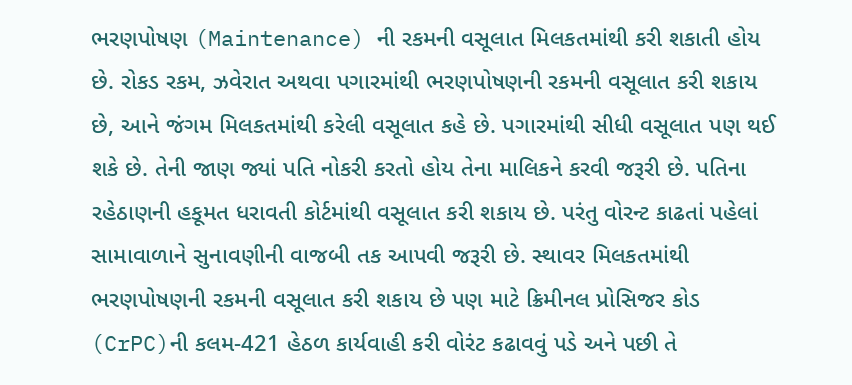ભરણપોષણ (Maintenance) ની રકમની વસૂલાત મિલકતમાંથી કરી શકાતી હોય છે. રોકડ રકમ, ઝવેરાત અથવા પગારમાંથી ભરણપોષણની રકમની વસૂલાત કરી શકાય છે, આને જંગમ મિલકતમાંથી કરેલી વસૂલાત કહે છે. પગારમાંથી સીધી વસૂલાત પણ થઈ શકે છે. તેની જાણ જ્યાં પતિ નોકરી કરતો હોય તેના માલિકને કરવી જરૂરી છે. પતિના રહેઠાણની હકૂમત ધરાવતી કોર્ટમાંથી વસૂલાત કરી શકાય છે. પરંતુ વોરન્ટ કાઢતાં પહેલાં સામાવાળાને સુનાવણીની વાજબી તક આપવી જરૂરી છે. સ્થાવર મિલકતમાંથી ભરણપોષણની રકમની વસૂલાત કરી શકાય છે પણ માટે ક્રિમીનલ પ્રોસિજર કોડ (CrPC)ની કલમ-421 હેઠળ કાર્યવાહી કરી વોરંટ કઢાવવું પડે અને પછી તે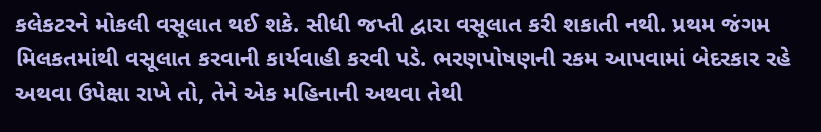કલેકટરને મોકલી વસૂલાત થઈ શકે. સીધી જપ્તી દ્વારા વસૂલાત કરી શકાતી નથી. પ્રથમ જંગમ મિલકતમાંથી વસૂલાત કરવાની કાર્યવાહી કરવી પડે. ભરણપોષણની રકમ આપવામાં બેદરકાર રહે અથવા ઉપેક્ષા રાખે તો, તેને એક મહિનાની અથવા તેથી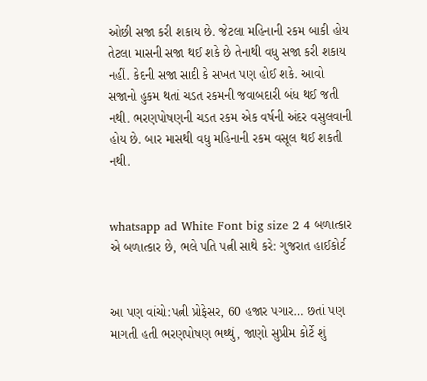ઓછી સજા કરી શકાય છે. જેટલા મહિનાની રકમ બાકી હોય તેટલા માસની સજા થઈ શકે છે તેનાથી વધુ સજા કરી શકાય નહીં. કેદની સજા સાદી કે સખત પણ હોઈ શકે. આવો સજાનો હુકમ થતાં ચડત રકમની જવાબદારી બંધ થઈ જતી નથી. ભરણપોષણની ચડત રકમ એક વર્ષની અંદર વસુલવાની હોય છે. બાર માસથી વધુ મહિનાની રકમ વસૂલ થઈ શકતી નથી.


whatsapp ad White Font big size 2 4 બળાત્કાર એ બળાત્કાર છે, ભલે પતિ પત્ની સાથે કરે: ગુજરાત હાઈકોર્ટ


આ પણ વાંચો:પત્ની પ્રોફેસર, 60 હજાર પગાર… છતાં પણ માગતી હતી ભરણપોષણ ભથ્થું, જાણો સુપ્રીમ કોર્ટે શું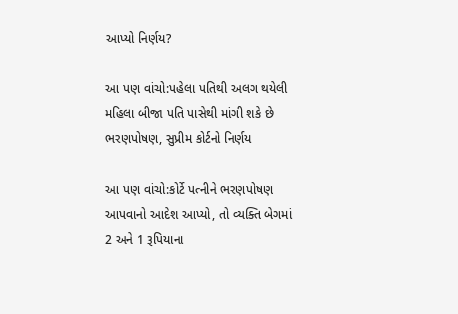આપ્યો નિર્ણય?

આ પણ વાંચો:પહેલા પતિથી અલગ થયેલી મહિલા બીજા પતિ પાસેથી માંગી શકે છે ભરણપોષણ, સુપ્રીમ કોર્ટનો નિર્ણય

આ પણ વાંચો:કોર્ટે પત્નીને ભરણપોષણ આપવાનો આદેશ આપ્યો, તો વ્યક્તિ બેગમાં 2 અને 1 રૂપિયાના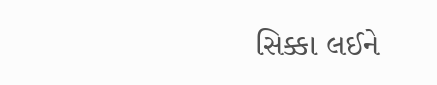સિક્કા લઈને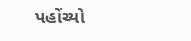પહોંચ્યો